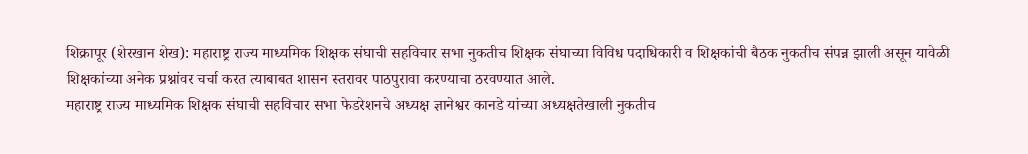शिक्रापूर (शेरखान शेख): महाराष्ट्र राज्य माध्यमिक शिक्षक संघाची सहविचार सभा नुकतीच शिक्षक संघाच्या विविध पदाधिकारी व शिक्षकांची बैठक नुकतीच संपन्न झाली असून यावेळी शिक्षकांच्या अनेक प्रश्नांवर चर्चा करत त्याबाबत शासन स्तरावर पाठपुरावा करण्याचा ठरवण्यात आले.
महाराष्ट्र राज्य माध्यमिक शिक्षक संघाची सहविचार सभा फेडरेशनचे अध्यक्ष ज्ञानेश्वर कानडे यांच्या अध्यक्षतेखाली नुकतीच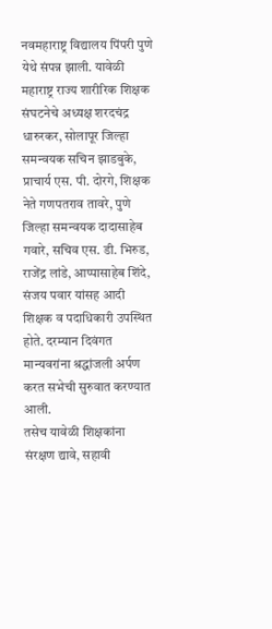नवमहाराष्ट्र विद्यालय पिंपरी पुणे येथे संपन्न झाली. यावेळी महाराष्ट्र राज्य शारीरिक शिक्षक संघटनेचे अध्यक्ष शरदचंद्र धारुरकर, सोलापूर जिल्हा समन्वयक सचिन झाडबुके, प्राचार्य एस. पी. दोरगे, शिक्षक नेते गणपतराव तावरे, पुणे जिल्हा समन्वयक दादासाहेब गवारे, सचिव एस. डी. भिरुड, राजेंद्र लांडे, आप्पासाहेब शिंदे, संजय पवार यांसह आदी शिक्षक व पदाधिकारी उपस्थित होते. दरम्यान दिवंगत मान्यवरांना श्रद्धांजली अर्पण करत सभेची सुरुवात करण्यात आली.
तसेच यावेळी शिक्षकांना संरक्षण द्यावे, सहावी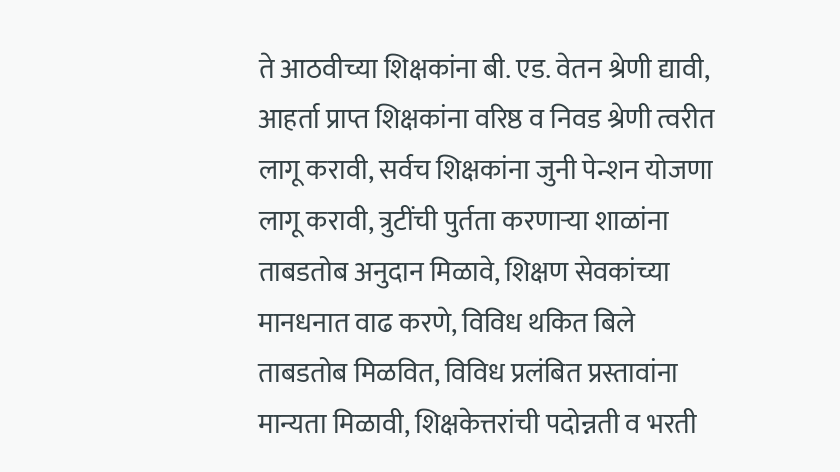ते आठवीच्या शिक्षकांना बी. एड. वेतन श्रेणी द्यावी, आहर्ता प्राप्त शिक्षकांना वरिष्ठ व निवड श्रेणी त्वरीत लागू करावी, सर्वच शिक्षकांना जुनी पेन्शन योजणा लागू करावी, त्रुटींची पुर्तता करणाऱ्या शाळांना ताबडतोब अनुदान मिळावे, शिक्षण सेवकांच्या मानधनात वाढ करणे, विविध थकित बिले ताबडतोब मिळवित, विविध प्रलंबित प्रस्तावांना मान्यता मिळावी, शिक्षकेत्तरांची पदोन्नती व भरती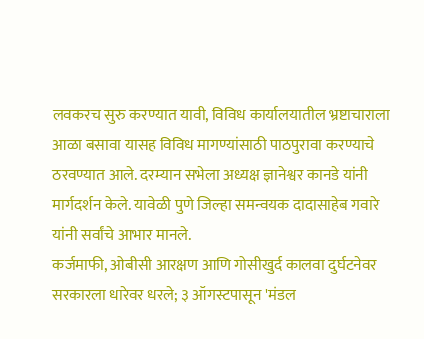लवकरच सुरु करण्यात यावी, विविध कार्यालयातील भ्रष्टाचाराला आळा बसावा यासह विविध मागण्यांसाठी पाठपुरावा करण्याचे ठरवण्यात आले. दरम्यान सभेला अध्यक्ष ज्ञानेश्वर कानडे यांनी मार्गदर्शन केले. यावेळी पुणे जिल्हा समन्वयक दादासाहेब गवारे यांनी सर्वांचे आभार मानले.
कर्जमाफी, ओबीसी आरक्षण आणि गोसीखुर्द कालवा दुर्घटनेवर सरकारला धारेवर धरले; ३ ऑगस्टपासून 'मंडल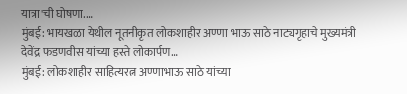यात्रा'ची घोषणा.…
मुंबई: भायखळा येथील नूतनीकृत लोकशाहीर अण्णा भाऊ साठे नाट्यगृहाचे मुख्यमंत्री देवेंद्र फडणवीस यांच्या हस्ते लोकार्पण…
मुंबई: लोकशाहीर साहित्यरत्न अण्णाभाऊ साठे यांच्या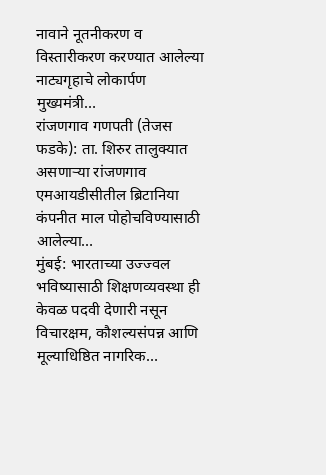नावाने नूतनीकरण व विस्तारीकरण करण्यात आलेल्या नाट्यगृहाचे लोकार्पण मुख्यमंत्री…
रांजणगाव गणपती (तेजस फडके): ता. शिरुर तालुक्यात असणाऱ्या रांजणगाव एमआयडीसीतील ब्रिटानिया कंपनीत माल पोहोचविण्यासाठी आलेल्या…
मुंबई: भारताच्या उज्ज्वल भविष्यासाठी शिक्षणव्यवस्था ही केवळ पदवी देणारी नसून विचारक्षम, कौशल्यसंपन्न आणि मूल्याधिष्ठित नागरिक…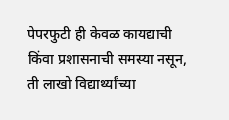पेपरफुटी ही केवळ कायद्याची किंवा प्रशासनाची समस्या नसून, ती लाखो विद्यार्थ्यांच्या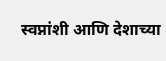स्वप्नांशी आणि देशाच्या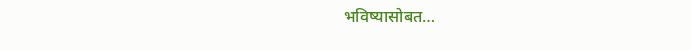भविष्यासोबत…